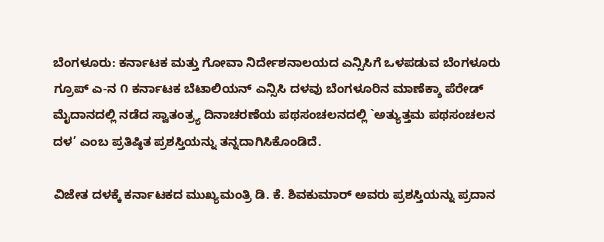ಬೆಂಗಳೂರು: ಕರ್ನಾಟಕ ಮತ್ತು ಗೋವಾ ನಿರ್ದೇಶನಾಲಯದ ಎನ್ಸಿಸಿಗೆ ಒಳಪಡುವ ಬೆಂಗಳೂರು ಗ್ರೂಪ್ ಎ-ನ ೧ ಕರ್ನಾಟಕ ಬೆಟಾಲಿಯನ್ ಎನ್ಸಿಸಿ ದಳವು ಬೆಂಗಳೂರಿನ ಮಾಣೆಕ್ಶಾ ಪೆರೇಡ್ ಮೈದಾನದಲ್ಲಿ ನಡೆದ ಸ್ವಾತಂತ್ರ್ಯ ದಿನಾಚರಣೆಯ ಪಥಸಂಚಲನದಲ್ಲಿ `ಅತ್ಯುತ್ತಮ ಪಥಸಂಚಲನ ದಳ’ ಎಂಬ ಪ್ರತಿಷ್ಠಿತ ಪ್ರಶಸ್ತಿಯನ್ನು ತನ್ನದಾಗಿಸಿಕೊಂಡಿದೆ.

ವಿಜೇತ ದಳಕ್ಕೆ ಕರ್ನಾಟಕದ ಮುಖ್ಯಮಂತ್ರಿ ಡಿ. ಕೆ. ಶಿವಕುಮಾರ್ ಅವರು ಪ್ರಶಸ್ತಿಯನ್ನು ಪ್ರದಾನ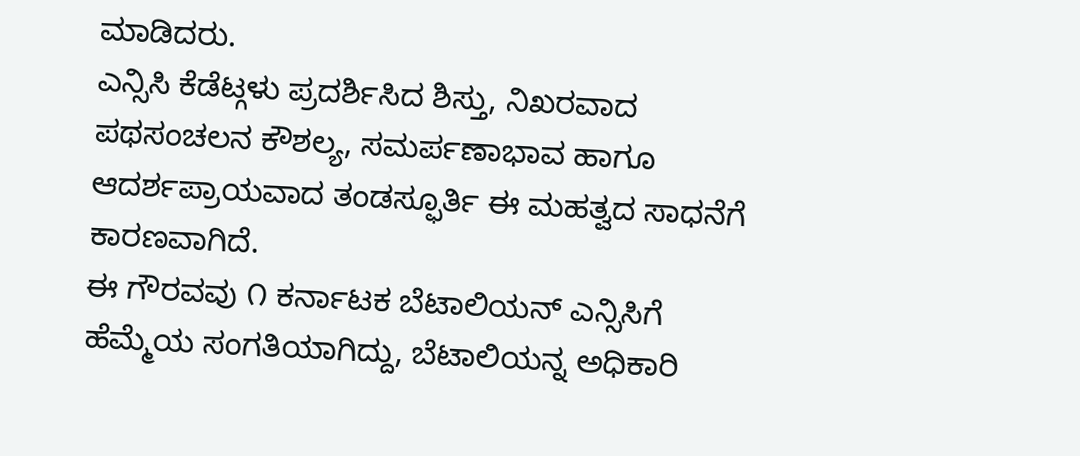ಮಾಡಿದರು.
ಎನ್ಸಿಸಿ ಕೆಡೆಟ್ಗಳು ಪ್ರದರ್ಶಿಸಿದ ಶಿಸ್ತು, ನಿಖರವಾದ ಪಥಸಂಚಲನ ಕೌಶಲ್ಯ, ಸಮರ್ಪಣಾಭಾವ ಹಾಗೂ ಆದರ್ಶಪ್ರಾಯವಾದ ತಂಡಸ್ಫೂರ್ತಿ ಈ ಮಹತ್ವದ ಸಾಧನೆಗೆ ಕಾರಣವಾಗಿದೆ.
ಈ ಗೌರವವು ೧ ಕರ್ನಾಟಕ ಬೆಟಾಲಿಯನ್ ಎನ್ಸಿಸಿಗೆ ಹೆಮ್ಮೆಯ ಸಂಗತಿಯಾಗಿದ್ದು, ಬೆಟಾಲಿಯನ್ನ ಅಧಿಕಾರಿ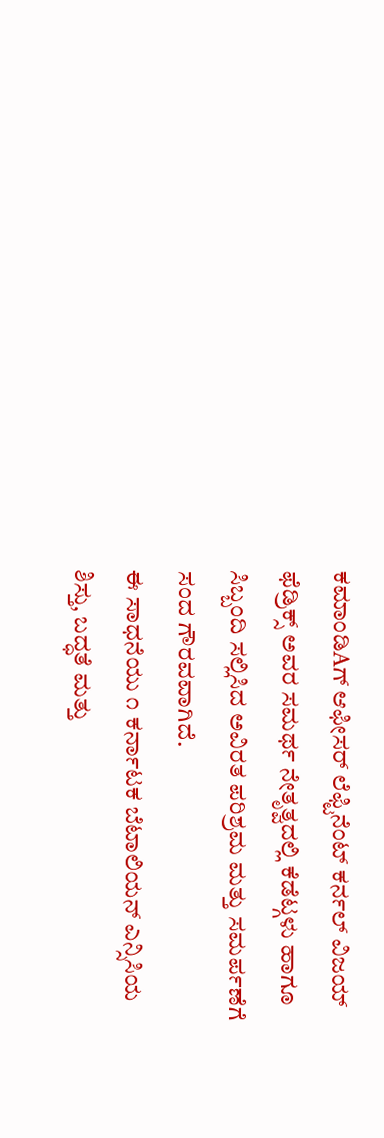ಕಮಾಂಡಿAಗ್ ಆಫೀಸರ್ ಲೆಫ್ಟಿನೆಂಟ್ ಕರ್ನಲ್ ವಿಜಯ್ ಫೆಡ್ರಿಕ್ಸ್ ಅವರ ಸಮರ್ಥ ನೇತೃತ್ವದಲ್ಲಿ ಕೆಡೆಟ್ಗಳು ಹಾಗೂ ಸಿಬ್ಬಂದಿ ಸಲ್ಲಿಸಿದ ಅವಿರತ ಪರಿಶ್ರಮ ಮತ್ತು ಸಮರ್ಪಣೆಗೆ ಸಂದ ಗೌರವವಾಗಿದೆ.
ಈ ಸಾಧನೆಯು ೧ ಕರ್ನಾಟಕ ಬೆಟಾಲಿಯನ್ ಎನ್ಸಿಸಿಯ ಶಿಸ್ತು, ಬದ್ಧತೆ ಮತ್ತು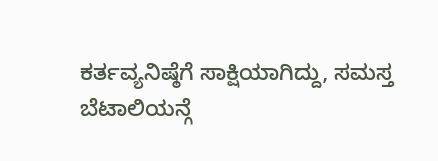ಕರ್ತವ್ಯನಿಷ್ಠೆಗೆ ಸಾಕ್ಷಿಯಾಗಿದ್ದು, ಸಮಸ್ತ ಬೆಟಾಲಿಯನ್ಗೆ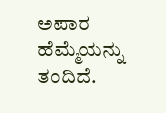ಅಪಾರ ಹೆಮ್ಮೆಯನ್ನು ತಂದಿದೆ.